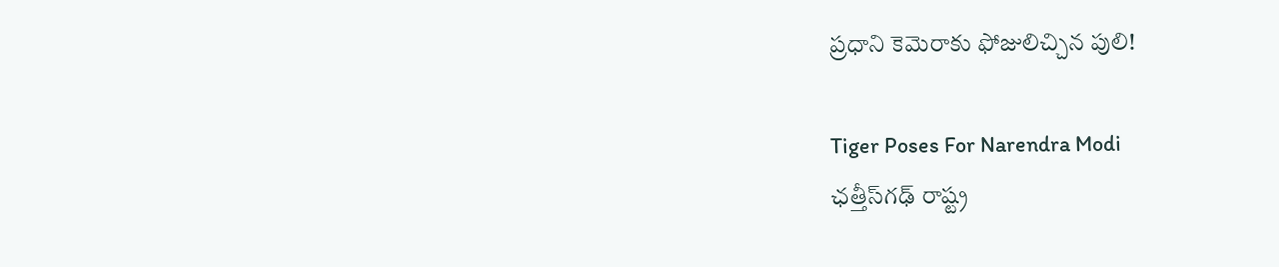ప్రధాని కెమెరాకు ఫోజులిచ్చిన పులి!

Tiger Poses For Narendra Modi
ఛత్తీస్‌గఢ్‌ రాష్ట్ర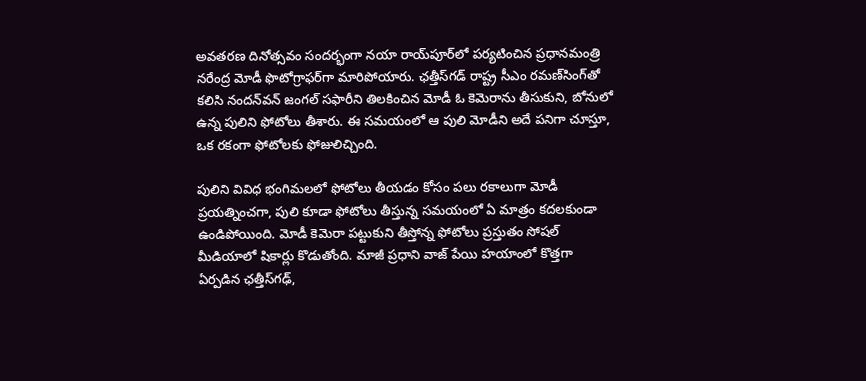అవతరణ దినోత్సవం సందర్భంగా నయా రాయ్‌పూర్‌లో పర్యటించిన ప్రధానమంత్రి నరేంద్ర మోడీ ఫొటోగ్రాఫర్‌గా మారిపోయారు. ఛ‌త్తీస్‌గ‌డ్ రాష్ట్ర సీఎం రమణ్‌సింగ్‌తో కలిసి నందన్‌వన్‌ జంగల్‌ సఫారీని తిల‌కించిన మోడీ ఓ కెమెరాను తీసుకుని, బోనులో ఉన్న పులిని ఫోటోలు తీశారు. ఈ స‌మ‌యంలో ఆ పులి మోడీని అదే ప‌నిగా చూస్తూ, ఒక రకంగా ఫోటోలకు ఫోజులిచ్చింది.

పులిని వివిధ భంగిమలలో ఫోటోలు తీయడం కోసం ప‌లు ర‌కాలుగా మోడీ ప్రయత్నించగా, పులి కూడా ఫోటోలు తీస్తున్న సమయంలో ఏ మాత్రం కదలకుండా ఉండిపోయింది. మోడీ కెమెరా ప‌ట్టుకుని తీస్తోన్న ఫోటోలు ప్రస్తుతం సోష‌ల్ మీడియాలో షికార్లు కొడుతోంది. మాజీ ప్రధాని వాజ్‌ పేయి హయాంలో కొత్త‌గా ఏర్ప‌డిన ఛత్తీస్‌గఢ్‌,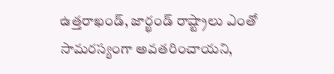ఉత్తరాఖండ్‌, జార్ఖండ్ రాష్ట్రాలు ఎంతో సామరస్యంగా అవ‌త‌రించాయ‌ని,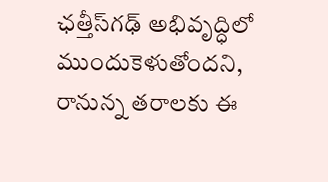ఛత్తీస్‌గఢ్ అభివృద్ధిలో ముందుకెళుతోంద‌ని, రానున్న తరాలకు ఈ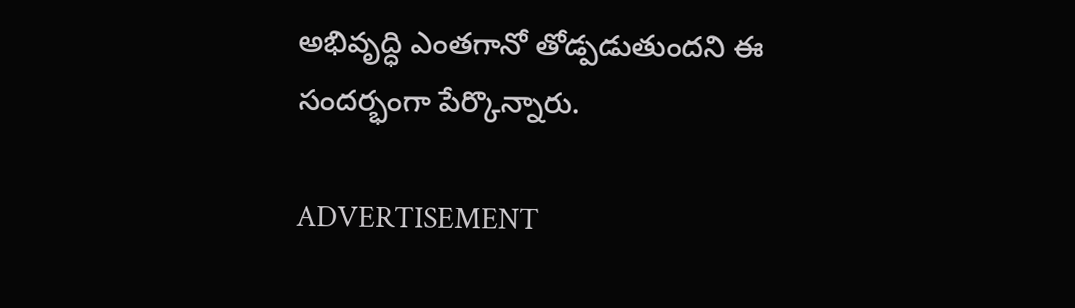అభివృద్ధి ఎంతగానో తోడ్ప‌డుతుంద‌ని ఈ సందర్భంగా పేర్కొన్నారు.

ADVERTISEMENT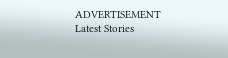ADVERTISEMENT
Latest Stories